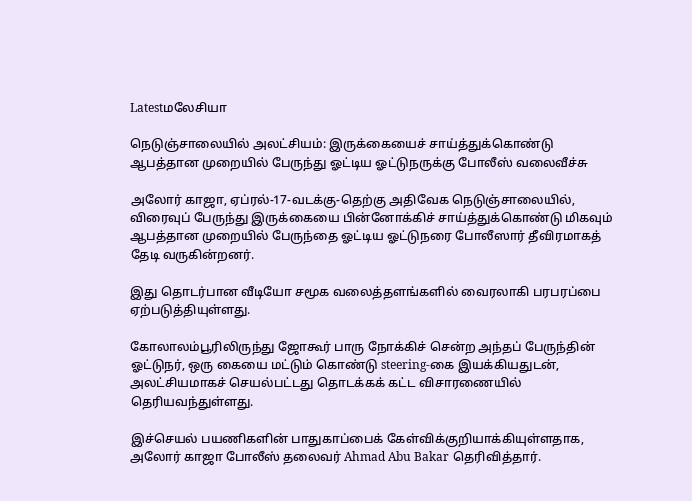Latestமலேசியா

நெடுஞ்சாலையில் அலட்சியம்: இருக்கையைச் சாய்த்துக்கொண்டு ஆபத்தான முறையில் பேருந்து ஓட்டிய ஓட்டுநருக்கு போலீஸ் வலைவீச்சு

அலோர் காஜா, ஏப்ரல்-17-வடக்கு-தெற்கு அதிவேக நெடுஞ்சாலையில், விரைவுப் பேருந்து இருக்கையை பின்னோக்கிச் சாய்த்துக்கொண்டு மிகவும் ஆபத்தான முறையில் பேருந்தை ஓட்டிய ஓட்டுநரை போலீஸார் தீவிரமாகத் தேடி வருகின்றனர்.

இது தொடர்பான வீடியோ சமூக வலைத்தளங்களில் வைரலாகி பரபரப்பை ஏற்படுத்தியுள்ளது.

கோலாலம்பூரிலிருந்து ஜோகூர் பாரு நோக்கிச் சென்ற அந்தப் பேருந்தின் ஓட்டுநர், ஒரு கையை மட்டும் கொண்டு steering-கை இயக்கியதுடன், அலட்சியமாகச் செயல்பட்டது தொடக்கக் கட்ட விசாரணையில் தெரியவந்துள்ளது.

இச்செயல் பயணிகளின் பாதுகாப்பைக் கேள்விக்குறியாக்கியுள்ளதாக, அலோர் காஜா போலீஸ் தலைவர் Ahmad Abu Bakar தெரிவித்தார்.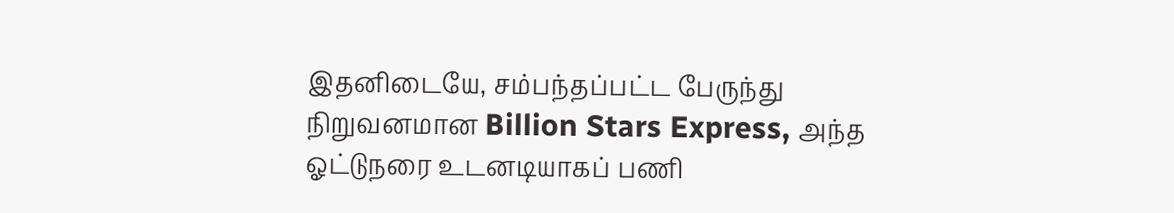இதனிடையே, சம்பந்தப்பட்ட பேருந்து நிறுவனமான Billion Stars Express, அந்த ஓட்டுநரை உடனடியாகப் பணி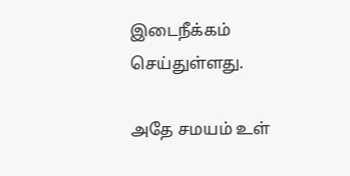இடைநீக்கம் செய்துள்ளது.

அதே சமயம் உள்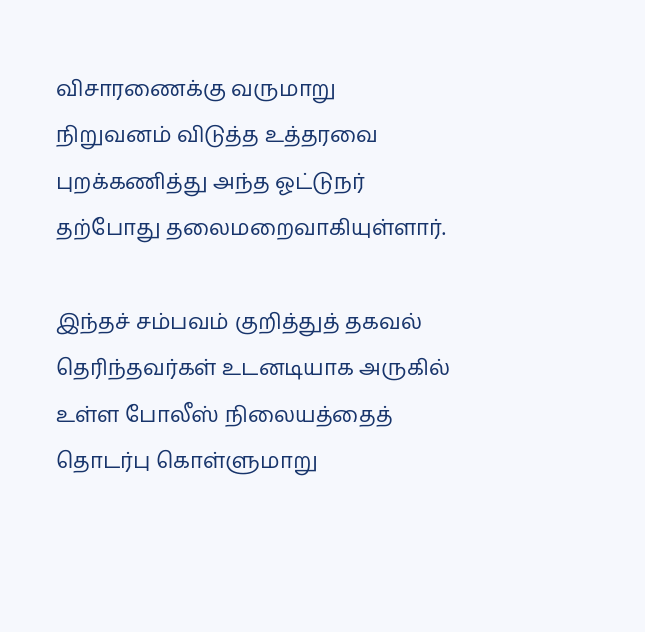விசாரணைக்கு வருமாறு நிறுவனம் விடுத்த உத்தரவை புறக்கணித்து அந்த ஓட்டுநர் தற்போது தலைமறைவாகியுள்ளார்.

இந்தச் சம்பவம் குறித்துத் தகவல் தெரிந்தவர்கள் உடனடியாக அருகில் உள்ள போலீஸ் நிலையத்தைத் தொடர்பு கொள்ளுமாறு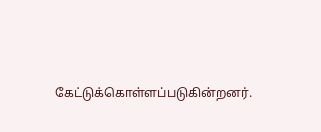கேட்டுக்கொள்ளப்படுகின்றனர்.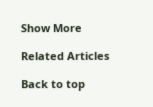Show More

Related Articles

Back to top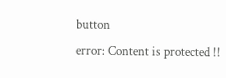button
error: Content is protected !!